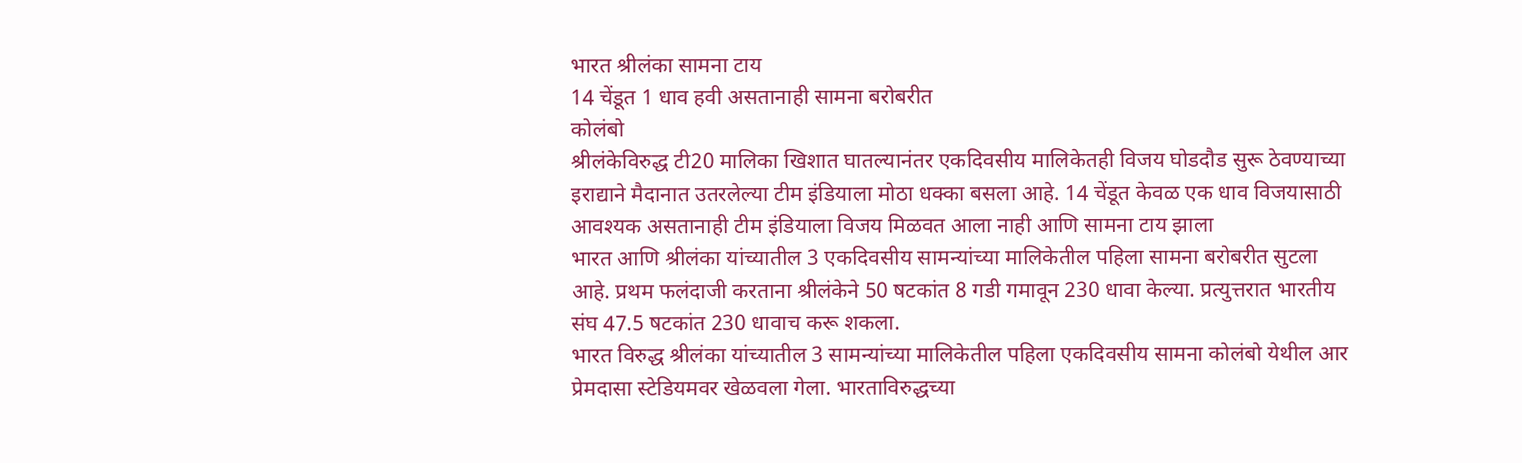भारत श्रीलंका सामना टाय
14 चेंडूत 1 धाव हवी असतानाही सामना बरोबरीत
कोलंबो
श्रीलंकेविरुद्ध टी20 मालिका खिशात घातल्यानंतर एकदिवसीय मालिकेतही विजय घोडदौड सुरू ठेवण्याच्या इराद्याने मैदानात उतरलेल्या टीम इंडियाला मोठा धक्का बसला आहे. 14 चेंडूत केवळ एक धाव विजयासाठी आवश्यक असतानाही टीम इंडियाला विजय मिळवत आला नाही आणि सामना टाय झाला
भारत आणि श्रीलंका यांच्यातील 3 एकदिवसीय सामन्यांच्या मालिकेतील पहिला सामना बरोबरीत सुटला आहे. प्रथम फलंदाजी करताना श्रीलंकेने 50 षटकांत 8 गडी गमावून 230 धावा केल्या. प्रत्युत्तरात भारतीय संघ 47.5 षटकांत 230 धावाच करू शकला.
भारत विरुद्ध श्रीलंका यांच्यातील 3 सामन्यांच्या मालिकेतील पहिला एकदिवसीय सामना कोलंबो येथील आर प्रेमदासा स्टेडियमवर खेळवला गेला. भारताविरुद्धच्या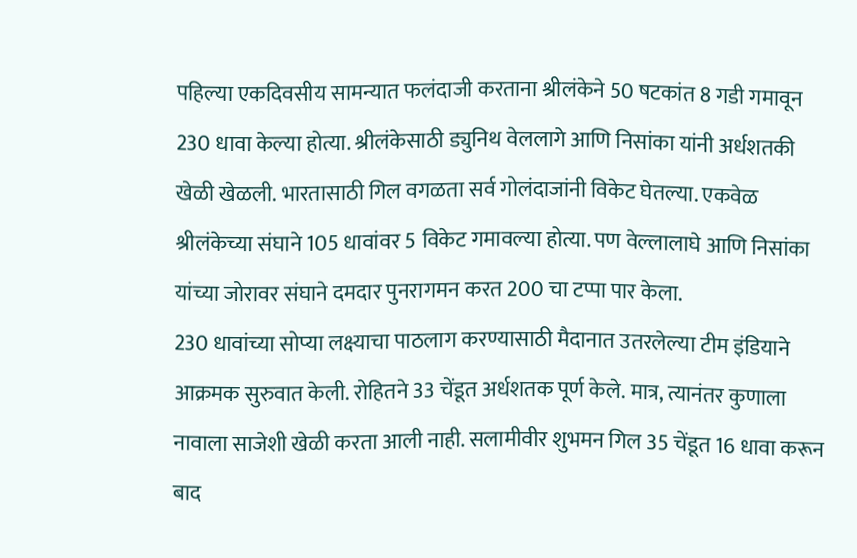पहिल्या एकदिवसीय सामन्यात फलंदाजी करताना श्रीलंकेने 50 षटकांत 8 गडी गमावून 230 धावा केल्या होत्या. श्रीलंकेसाठी ड्युनिथ वेललागे आणि निसांका यांनी अर्धशतकी खेळी खेळली. भारतासाठी गिल वगळता सर्व गोलंदाजांनी विकेट घेतल्या. एकवेळ श्रीलंकेच्या संघाने 105 धावांवर 5 विकेट गमावल्या होत्या. पण वेल्लालाघे आणि निसांका यांच्या जोरावर संघाने दमदार पुनरागमन करत 200 चा टप्पा पार केला.
230 धावांच्या सोप्या लक्ष्याचा पाठलाग करण्यासाठी मैदानात उतरलेल्या टीम इंडियाने आक्रमक सुरुवात केली. रोहितने 33 चेंडूत अर्धशतक पूर्ण केले. मात्र, त्यानंतर कुणाला नावाला साजेशी खेळी करता आली नाही. सलामीवीर शुभमन गिल 35 चेंडूत 16 धावा करून बाद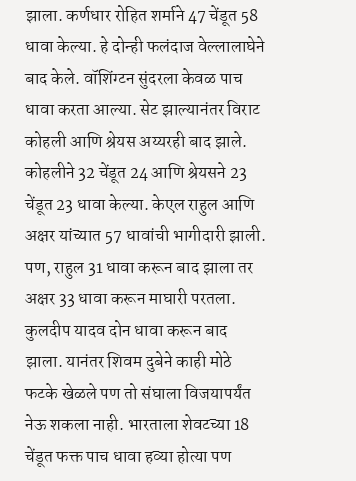झाला. कर्णधार रोहित शर्माने 47 चेंडूत 58 धावा केल्या. हे दोन्ही फलंदाज वेल्लालाघेने बाद केले. वॉशिंग्टन सुंदरला केवळ पाच धावा करता आल्या. सेट झाल्यानंतर विराट कोहली आणि श्रेयस अय्यरही बाद झाले. कोहलीने 32 चेंडूत 24 आणि श्रेयसने 23 चेंडूत 23 धावा केल्या. केएल राहुल आणि अक्षर यांच्यात 57 धावांची भागीदारी झाली. पण, राहुल 31 धावा करून बाद झाला तर अक्षर 33 धावा करून माघारी परतला.
कुलदीप यादव दोन धावा करून बाद झाला. यानंतर शिवम दुबेने काही मोठे फटके खेळले पण तो संघाला विजयापर्यंत नेऊ शकला नाही. भारताला शेवटच्या 18 चेंडूत फक्त पाच धावा हव्या होत्या पण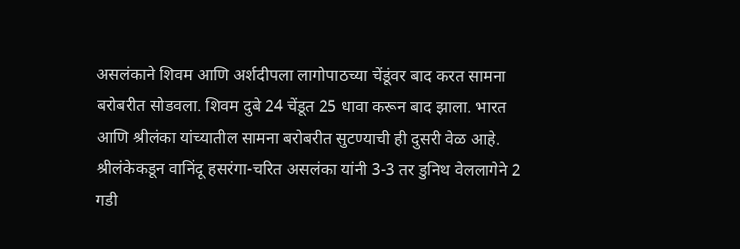असलंकाने शिवम आणि अर्शदीपला लागोपाठच्या चेंडूंवर बाद करत सामना बरोबरीत सोडवला. शिवम दुबे 24 चेंडूत 25 धावा करून बाद झाला. भारत आणि श्रीलंका यांच्यातील सामना बरोबरीत सुटण्याची ही दुसरी वेळ आहे. श्रीलंकेकडून वानिंदू हसरंगा-चरित असलंका यांनी 3-3 तर डुनिथ वेललागेने 2 गडी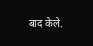बाद केले.